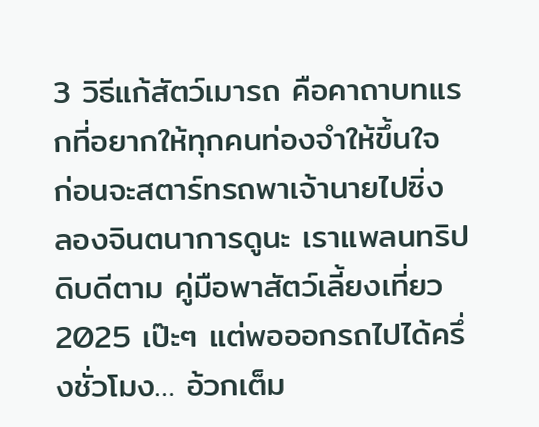3 วิธีแก้สัตว์เมารถ คือคาถาบทแรกที่อยากให้ทุกคนท่องจำให้ขึ้นใจ ก่อนจะสตาร์ทรถพาเจ้านายไปซิ่ง ลองจินตนาการดูนะ เราแพลนทริปดิบดีตาม คู่มือพาสัตว์เลี้ยงเที่ยว 2025 เป๊ะๆ แต่พอออกรถไปได้ครึ่งชั่วโมง… อ้วกเต็ม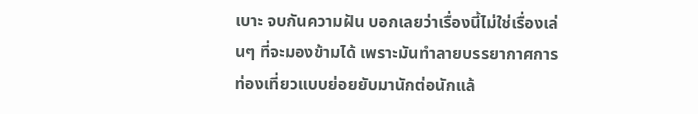เบาะ จบกันความฝัน บอกเลยว่าเรื่องนี้ไม่ใช่เรื่องเล่นๆ ที่จะมองข้ามได้ เพราะมันทำลายบรรยากาศการท่องเที่ยวแบบย่อยยับมานักต่อนักแล้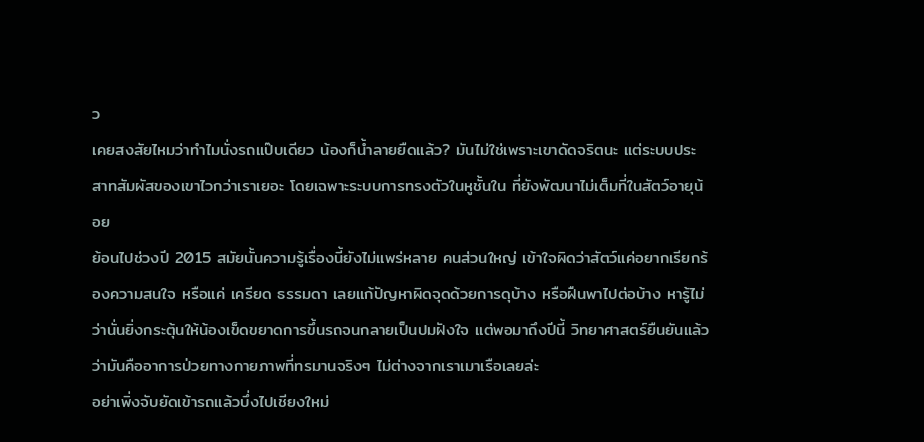ว
เคยสงสัยไหมว่าทำไมนั่งรถแป๊บเดียว น้องก็น้ำลายยืดแล้ว? มันไม่ใช่เพราะเขาดัดจริตนะ แต่ระบบประสาทสัมผัสของเขาไวกว่าเราเยอะ โดยเฉพาะระบบการทรงตัวในหูชั้นใน ที่ยังพัฒนาไม่เต็มที่ในสัตว์อายุน้อย
ย้อนไปช่วงปี 2015 สมัยนั้นความรู้เรื่องนี้ยังไม่แพร่หลาย คนส่วนใหญ่ เข้าใจผิดว่าสัตว์แค่อยากเรียกร้องความสนใจ หรือแค่ เครียด ธรรมดา เลยแก้ปัญหาผิดจุดด้วยการดุบ้าง หรือฝืนพาไปต่อบ้าง หารู้ไม่ว่านั่นยิ่งกระตุ้นให้น้องเข็ดขยาดการขึ้นรถจนกลายเป็นปมฝังใจ แต่พอมาถึงปีนี้ วิทยาศาสตร์ยืนยันแล้วว่ามันคืออาการป่วยทางกายภาพที่ทรมานจริงๆ ไม่ต่างจากเราเมาเรือเลยล่ะ
อย่าเพิ่งจับยัดเข้ารถแล้วบึ่งไปเชียงใหม่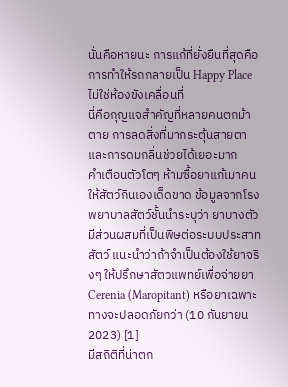นั่นคือหายนะ การแก้ที่ยั่งยืนที่สุดคือการทำให้รถกลายเป็น Happy Place ไม่ใช่ห้องขังเคลื่อนที่
นี่คือกุญแจสำคัญที่หลายคนตกม้าตาย การลดสิ่งที่มากระตุ้นสายตาและการดมกลิ่นช่วยได้เยอะมาก
คำเตือนตัวโตๆ ห้ามซื้อยาแก้เมาคนให้สัตว์กินเองเด็ดขาด ข้อมูลจากโรงพยาบาลสัตว์ชั้นนำระบุว่า ยาบางตัวมีส่วนผสมที่เป็นพิษต่อระบบประสาทสัตว์ แนะนำว่าถ้าจำเป็นต้องใช้ยาจริงๆ ให้ปรึกษาสัตวแพทย์เพื่อจ่ายยา Cerenia (Maropitant) หรือยาเฉพาะทางจะปลอดภัยกว่า (10 กันยายน 2023) [1]
มีสถิติที่น่าตก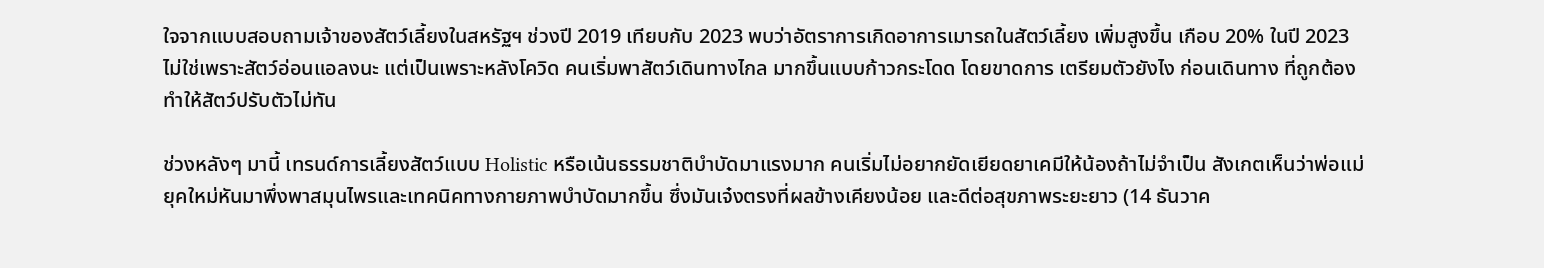ใจจากแบบสอบถามเจ้าของสัตว์เลี้ยงในสหรัฐฯ ช่วงปี 2019 เทียบกับ 2023 พบว่าอัตราการเกิดอาการเมารถในสัตว์เลี้ยง เพิ่มสูงขึ้น เกือบ 20% ในปี 2023 ไม่ใช่เพราะสัตว์อ่อนแอลงนะ แต่เป็นเพราะหลังโควิด คนเริ่มพาสัตว์เดินทางไกล มากขึ้นแบบก้าวกระโดด โดยขาดการ เตรียมตัวยังไง ก่อนเดินทาง ที่ถูกต้อง ทำให้สัตว์ปรับตัวไม่ทัน

ช่วงหลังๆ มานี้ เทรนด์การเลี้ยงสัตว์แบบ Holistic หรือเน้นธรรมชาติบำบัดมาแรงมาก คนเริ่มไม่อยากยัดเยียดยาเคมีให้น้องถ้าไม่จำเป็น สังเกตเห็นว่าพ่อแม่ยุคใหม่หันมาพึ่งพาสมุนไพรและเทคนิคทางกายภาพบำบัดมากขึ้น ซึ่งมันเจ๋งตรงที่ผลข้างเคียงน้อย และดีต่อสุขภาพระยะยาว (14 ธันวาค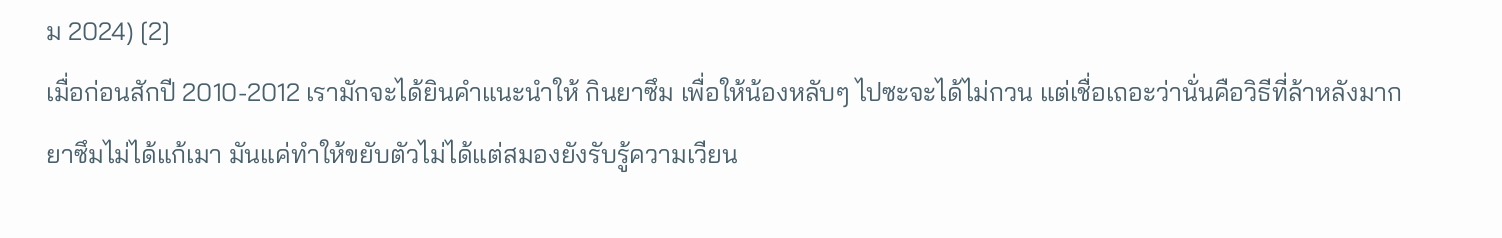ม 2024) [2]
เมื่อก่อนสักปี 2010-2012 เรามักจะได้ยินคำแนะนำให้ กินยาซึม เพื่อให้น้องหลับๆ ไปซะจะได้ไม่กวน แต่เชื่อเถอะว่านั่นคือวิธีที่ล้าหลังมาก ยาซึมไม่ได้แก้เมา มันแค่ทำให้ขยับตัวไม่ได้แต่สมองยังรับรู้ความเวียน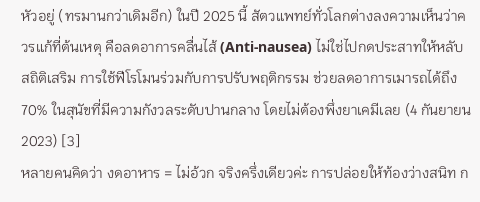หัวอยู่ (ทรมานกว่าเดิมอีก) ในปี 2025 นี้ สัตวแพทย์ทั่วโลกต่างลงความเห็นว่าควรแก้ที่ต้นเหตุ คือลดอาการคลื่นไส้ (Anti-nausea) ไม่ใช่ไปกดประสาทให้หลับ
สถิติเสริม การใช้ฟีโรโมนร่วมกับการปรับพฤติกรรม ช่วยลดอาการเมารถได้ถึง 70% ในสุนัขที่มีความกังวลระดับปานกลาง โดยไม่ต้องพึ่งยาเคมีเลย (4 กันยายน 2023) [3]
หลายคนคิดว่า งดอาหาร = ไม่อ้วก จริงครึ่งเดียวค่ะ การปล่อยให้ท้องว่างสนิท ก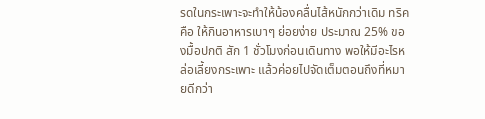รดในกระเพาะจะทำให้น้องคลื่นไส้หนักกว่าเดิม ทริคคือ ให้กินอาหารเบาๆ ย่อยง่าย ประมาณ 25% ของมื้อปกติ สัก 1 ชั่วโมงก่อนเดินทาง พอให้มีอะไรหล่อเลี้ยงกระเพาะ แล้วค่อยไปจัดเต็มตอนถึงที่หมายดีกว่า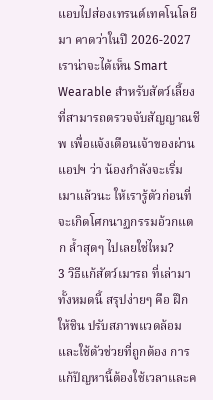แอบไปส่องเทรนด์เทคโนโลยีมา คาดว่าในปี 2026-2027 เราน่าจะได้เห็น Smart Wearable สำหรับสัตว์เลี้ยงที่สามารถตรวจจับสัญญาณชีพ เพื่อแจ้งเตือนเจ้าของผ่านแอปฯ ว่า น้องกำลังจะเริ่มเมาแล้วนะ ให้เรารู้ตัวก่อนที่จะเกิดโศกนาฏกรรมอ้วกแตก ล้ำสุดๆ ไปเลยใช่ไหม?
3 วิธีแก้สัตว์เมารถ ที่เล่ามาทั้งหมดนี้ สรุปง่ายๆ คือ ฝึกให้ชิน ปรับสภาพแวดล้อม และใช้ตัวช่วยที่ถูกต้อง การแก้ปัญหานี้ต้องใช้เวลาและค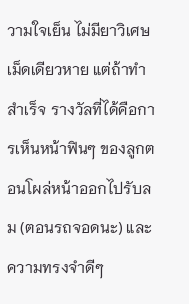วามใจเย็น ไม่มียาวิเศษเม็ดเดียวหาย แต่ถ้าทำสำเร็จ รางวัลที่ได้คือการเห็นหน้าฟินๆ ของลูกตอนโผล่หน้าออกไปรับลม (ตอนรถจอดนะ) และความทรงจำดีๆ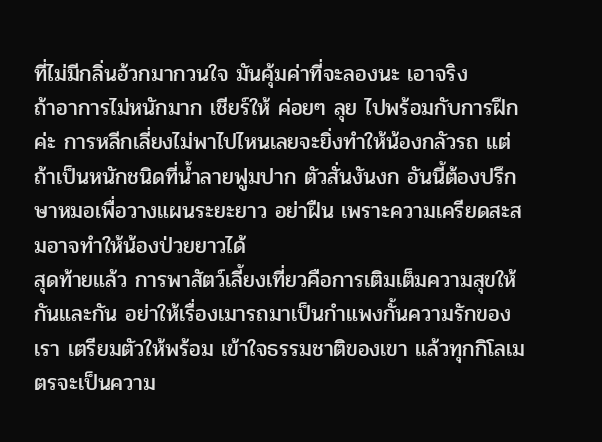ที่ไม่มีกลิ่นอ้วกมากวนใจ มันคุ้มค่าที่จะลองนะ เอาจริง
ถ้าอาการไม่หนักมาก เชียร์ให้ ค่อยๆ ลุย ไปพร้อมกับการฝึกค่ะ การหลีกเลี่ยงไม่พาไปไหนเลยจะยิ่งทำให้น้องกลัวรถ แต่ถ้าเป็นหนักชนิดที่น้ำลายฟูมปาก ตัวสั่นงันงก อันนี้ต้องปรึกษาหมอเพื่อวางแผนระยะยาว อย่าฝืน เพราะความเครียดสะสมอาจทำให้น้องป่วยยาวได้
สุดท้ายแล้ว การพาสัตว์เลี้ยงเที่ยวคือการเติมเต็มความสุขให้กันและกัน อย่าให้เรื่องเมารถมาเป็นกำแพงกั้นความรักของเรา เตรียมตัวให้พร้อม เข้าใจธรรมชาติของเขา แล้วทุกกิโลเมตรจะเป็นความ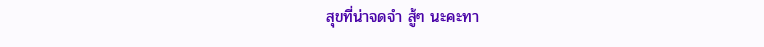สุขที่น่าจดจำ สู้ๆ นะคะทา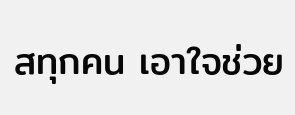สทุกคน เอาใจช่วย